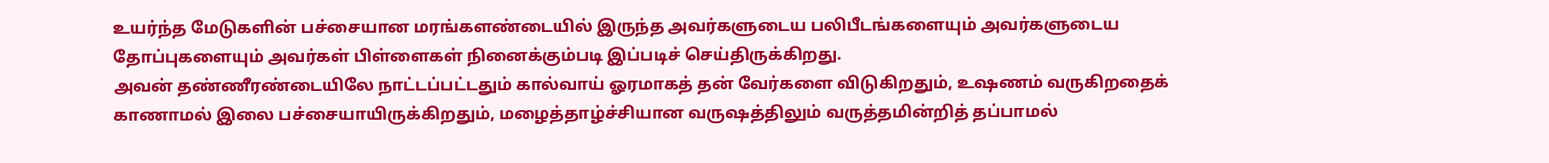உயர்ந்த மேடுகளின் பச்சையான மரங்களண்டையில் இருந்த அவர்களுடைய பலிபீடங்களையும் அவர்களுடைய தோப்புகளையும் அவர்கள் பிள்ளைகள் நினைக்கும்படி இப்படிச் செய்திருக்கிறது.
அவன் தண்ணீரண்டையிலே நாட்டப்பட்டதும் கால்வாய் ஓரமாகத் தன் வேர்களை விடுகிறதும், உஷணம் வருகிறதைக் காணாமல் இலை பச்சையாயிருக்கிறதும், மழைத்தாழ்ச்சியான வருஷத்திலும் வருத்தமின்றித் தப்பாமல்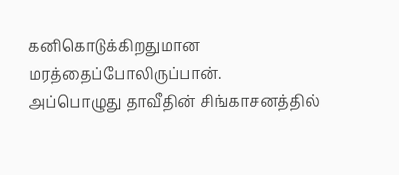கனிகொடுக்கிறதுமான மரத்தைப்போலிருப்பான்.
அப்பொழுது தாவீதின் சிங்காசனத்தில்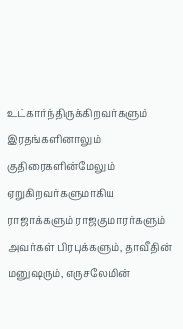உட்கார்ந்திருக்கிறவர்களும் இரதங்களினாலும் குதிரைகளின்மேலும் ஏறுகிறவர்களுமாகிய ராஜாக்களும் ராஜகுமாரர்களும் அவர்கள் பிரபுக்களும், தாவீதின் மனுஷரும், எருசலேமின்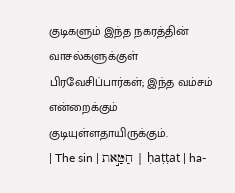குடிகளும் இந்த நகரத்தின் வாசல்களுக்குள் பிரவேசிப்பார்கள்; இந்த வம்சம் என்றைக்கும் குடியுள்ளதாயிருக்கும்.
| The sin | חַטַּ֣את | ḥaṭṭat | ha-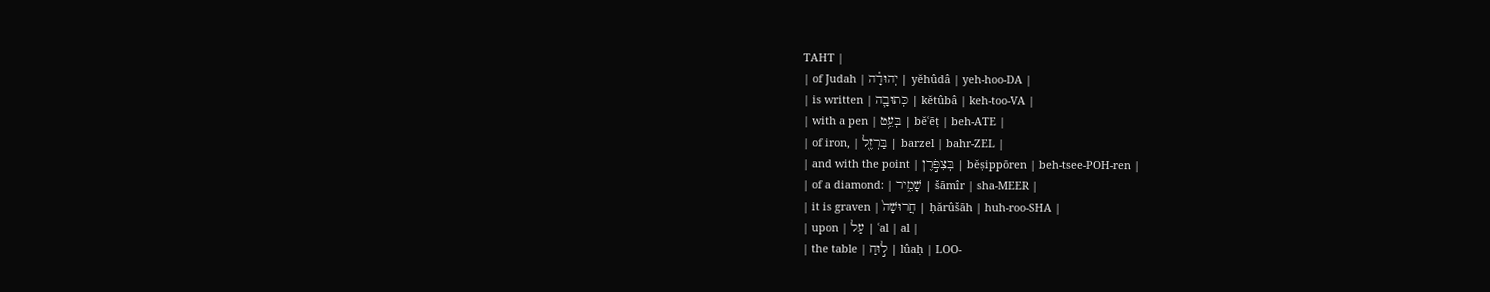TAHT |
| of Judah | יְהוּדָ֗ה | yĕhûdâ | yeh-hoo-DA |
| is written | כְּתוּבָ֛ה | kĕtûbâ | keh-too-VA |
| with a pen | בְּעֵ֥ט | bĕʿēṭ | beh-ATE |
| of iron, | בַּרְזֶ֖ל | barzel | bahr-ZEL |
| and with the point | בְּצִפֹּ֣רֶן | bĕṣippōren | beh-tsee-POH-ren |
| of a diamond: | שָׁמִ֑יר | šāmîr | sha-MEER |
| it is graven | חֲרוּשָׁה֙ | ḥărûšāh | huh-roo-SHA |
| upon | עַל | ʿal | al |
| the table | ל֣וּחַ | lûaḥ | LOO-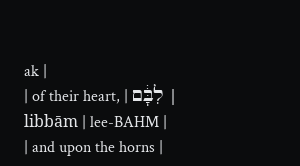ak |
| of their heart, | לִבָּ֔ם | libbām | lee-BAHM |
| and upon the horns |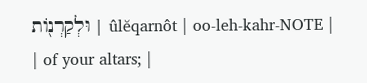וּלְקַרְנ֖וֹת | ûlĕqarnôt | oo-leh-kahr-NOTE |
| of your altars; |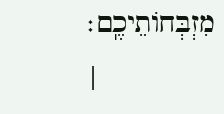מִזְבְּחוֹתֵיכֶֽם׃ |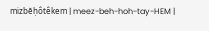mizbĕḥôtêkem | meez-beh-hoh-tay-HEM |